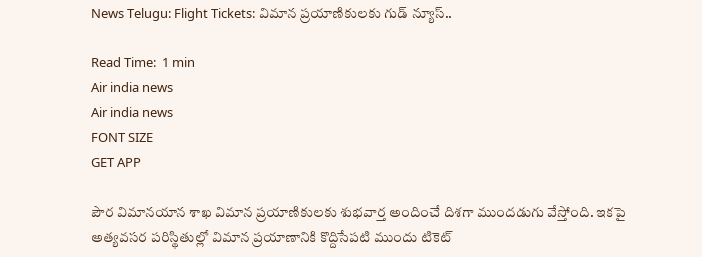News Telugu: Flight Tickets: విమాన ప్రయాణికులకు గుడ్ న్యూస్..

Read Time:  1 min
Air india news
Air india news
FONT SIZE
GET APP

పౌర విమానయాన శాఖ విమాన ప్రయాణికులకు శుభవార్త అందించే దిశగా ముందడుగు వేస్తోంది. ఇకపై అత్యవసర పరిస్థితుల్లో విమాన ప్రయాణానికి కొద్దిసేపటి ముందు టికెట్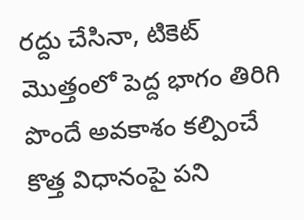రద్దు చేసినా, టికెట్ మొత్తంలో పెద్ద భాగం తిరిగి పొందే అవకాశం కల్పించే కొత్త విధానంపై పని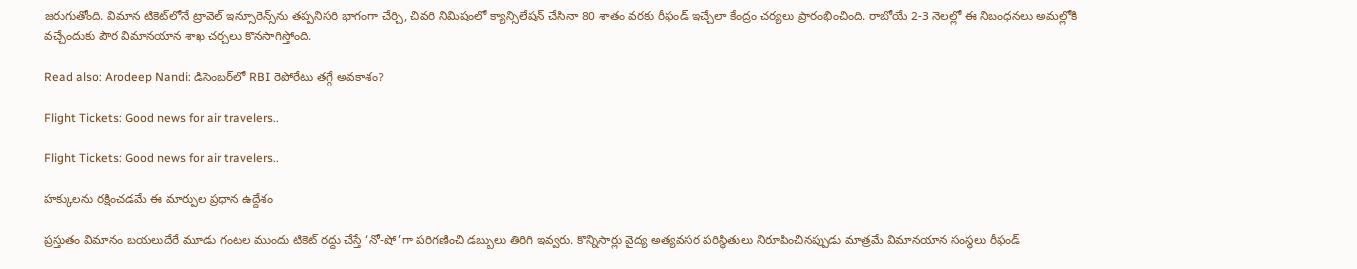జరుగుతోంది. విమాన టికెట్‌లోనే ట్రావెల్ ఇన్సూరెన్స్‌ను తప్పనిసరి భాగంగా చేర్చి, చివరి నిమిషంలో క్యాన్సిలేషన్ చేసినా 80 శాతం వరకు రీఫండ్ ఇచ్చేలా కేంద్రం చర్యలు ప్రారంభించింది. రాబోయే 2-3 నెలల్లో ఈ నిబంధనలు అమల్లోకి వచ్చేందుకు పౌర విమానయాన శాఖ చర్చలు కొనసాగిస్తోంది.

Read also: Arodeep Nandi: డిసెంబర్‌లో RBI రెపోరేటు తగ్గే అవకాశం?

Flight Tickets: Good news for air travelers..

Flight Tickets: Good news for air travelers..

హక్కులను రక్షించడమే ఈ మార్పుల ప్రధాన ఉద్దేశం

ప్రస్తుతం విమానం బయలుదేరే మూడు గంటల ముందు టికెట్ రద్దు చేస్తే ‘నో-షో’గా పరిగణించి డబ్బులు తిరిగి ఇవ్వరు. కొన్నిసార్లు వైద్య అత్యవసర పరిస్థితులు నిరూపించినప్పుడు మాత్రమే విమానయాన సంస్థలు రీఫండ్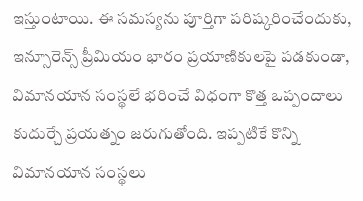ఇస్తుంటాయి. ఈ సమస్యను పూర్తిగా పరిష్కరించేందుకు, ఇన్సూరెన్స్ ప్రీమియం భారం ప్రయాణికులపై పడకుండా, విమానయాన సంస్థలే భరించే విధంగా కొత్త ఒప్పందాలు కుదుర్చే ప్రయత్నం జరుగుతోంది. ఇప్పటికే కొన్ని విమానయాన సంస్థలు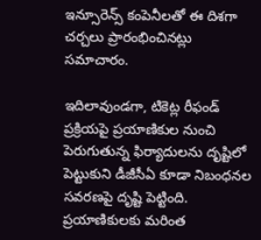ఇన్సూరెన్స్ కంపెనీలతో ఈ దిశగా చర్చలు ప్రారంభించినట్లు సమాచారం.

ఇదిలావుండగా, టికెట్ల రీఫండ్ ప్రక్రియపై ప్రయాణికుల నుంచి పెరుగుతున్న ఫిర్యాదులను దృష్టిలో పెట్టుకుని డీజీసీఏ కూడా నిబంధనల సవరణపై దృష్టి పెట్టింది. ప్రయాణికులకు మరింత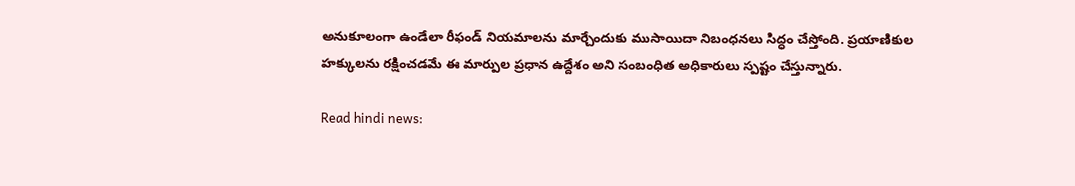అనుకూలంగా ఉండేలా రీఫండ్ నియమాలను మార్చేందుకు ముసాయిదా నిబంధనలు సిద్ధం చేస్తోంది. ప్రయాణికుల హక్కులను రక్షించడమే ఈ మార్పుల ప్రధాన ఉద్దేశం అని సంబంధిత అధికారులు స్పష్టం చేస్తున్నారు.

Read hindi news: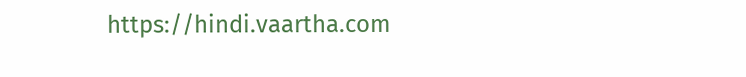https://hindi.vaartha.com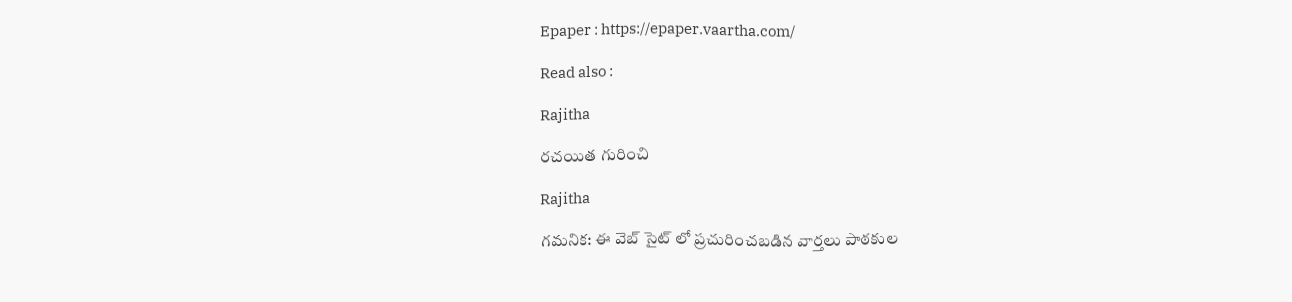Epaper : https://epaper.vaartha.com/

Read also :

Rajitha

రచయిత గురించి

Rajitha

గమనిక: ఈ వెబ్ సైట్ లో ప్రచురించబడిన వార్తలు పాఠకుల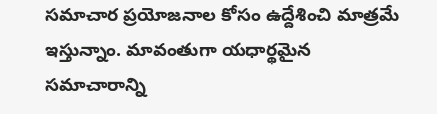సమాచార ప్రయోజనాల కోసం ఉద్దేశించి మాత్రమే ఇస్తున్నాం. మావంతుగా యధార్థమైన సమాచారాన్ని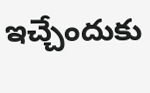ఇచ్చేందుకు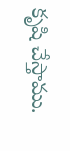కృషి చేస్తాము.